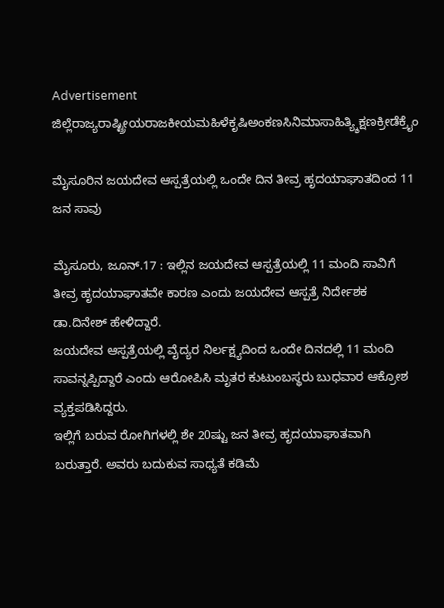Advertisement
ಜಿಲ್ಲೆರಾಜ್ಯರಾಷ್ಟ್ರೀಯರಾಜಕೀಯಮಹಿಳೆಕೃಷಿಅಂಕಣಸಿನಿಮಾಸಾಹಿತ್ಯ್ಶಿಕ್ಷಣಕ್ರೀಡೆಕ್ರೈಂ

ಮೈಸೂರಿನ ಜಯದೇವ ಆಸ್ಪತ್ರೆಯಲ್ಲಿ ಒಂದೇ ದಿನ ತೀವ್ರ ಹೃದಯಾಘಾತದಿಂದ 11 ಜನ ಸಾವು

ಮೈಸೂರು, ಜೂನ್.17 : ಇಲ್ಲಿನ ಜಯದೇವ ಆಸ್ಪತ್ರೆಯಲ್ಲಿ 11 ಮಂದಿ ಸಾವಿಗೆ ತೀವ್ರ ಹೃದಯಾಘಾತವೇ ಕಾರಣ ಎಂದು ಜಯದೇವ ಆಸ್ಪತ್ರೆ ನಿರ್ದೇಶಕ ಡಾ.ದಿನೇಶ್ ಹೇಳಿದ್ದಾರೆ.
ಜಯದೇವ ಆಸ್ಪತ್ರೆಯಲ್ಲಿ ವೈದ್ಯರ ನಿರ್ಲಕ್ಷ್ಯದಿಂದ ಒಂದೇ ದಿನದಲ್ಲಿ 11 ಮಂದಿ ಸಾವನ್ನಪ್ಪಿದ್ದಾರೆ ಎಂದು ಆರೋಪಿಸಿ ಮೃತರ ಕುಟುಂಬಸ್ಥರು ಬುಧವಾರ ಆಕ್ರೋಶ ವ್ಯಕ್ತಪಡಿಸಿದ್ದರು.
ಇಲ್ಲಿಗೆ ಬರುವ ರೋಗಿಗಳಲ್ಲಿ ಶೇ 20ಷ್ಟು ಜನ ತೀವ್ರ ಹೃದಯಾಘಾತವಾಗಿ ಬರುತ್ತಾರೆ. ಅವರು ಬದುಕುವ ಸಾಧ್ಯತೆ ಕಡಿಮೆ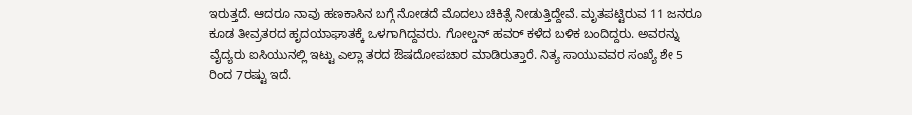ಇರುತ್ತದೆ. ಆದರೂ ನಾವು ಹಣಕಾಸಿನ ಬಗ್ಗೆ ನೋಡದೆ ಮೊದಲು ಚಿಕಿತ್ಸೆ ನೀಡುತ್ತಿದ್ದೇವೆ. ಮೃತಪಟ್ಟಿರುವ 11 ಜನರೂ ಕೂಡ ತೀವ್ರತರದ ಹೃದಯಾಘಾತಕ್ಕೆ ಒಳಗಾಗಿದ್ದವರು. ಗೋಲ್ಡನ್ ಹವರ್ ಕಳೆದ ಬಳಿಕ ಬಂದಿದ್ದರು. ಅವರನ್ನು ವೈದ್ಯರು ಐಸಿಯುನಲ್ಲಿ ಇಟ್ಟು ಎಲ್ಲಾ ತರದ ಔಷದೋಪಚಾರ ಮಾಡಿರುತ್ತಾರೆ. ನಿತ್ಯ ಸಾಯುವವರ ಸಂಖ್ಯೆ ಶೇ 5 ರಿಂದ 7ರಷ್ಟು ಇದೆ.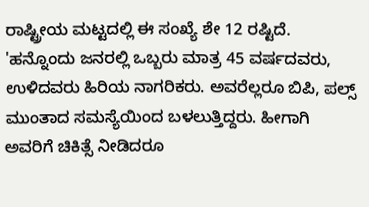ರಾಷ್ಟ್ರೀಯ ಮಟ್ಟದಲ್ಲಿ ಈ ಸಂಖ್ಯೆ ಶೇ 12 ರಷ್ಟಿದೆ.
'ಹನ್ನೊಂದು ಜನರಲ್ಲಿ ಒಬ್ಬರು ಮಾತ್ರ 45 ವರ್ಷದವರು, ಉಳಿದವರು ಹಿರಿಯ ನಾಗರಿಕರು. ಅವರೆಲ್ಲರೂ ಬಿಪಿ, ಪಲ್ಸ್ ಮುಂತಾದ ಸಮಸ್ಯೆಯಿಂದ ಬಳಲುತ್ತಿದ್ದರು. ಹೀಗಾಗಿ ಅವರಿಗೆ ಚಿಕಿತ್ಸೆ ನೀಡಿದರೂ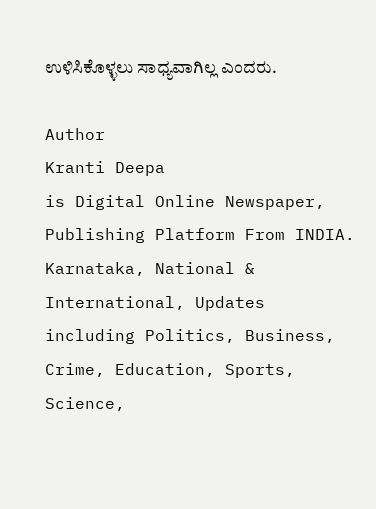ಉಳಿಸಿಕೊಳ್ಳಲು ಸಾಧ್ಯವಾಗಿಲ್ಲ ಎಂದರು.

Author
Kranti Deepa
is Digital Online Newspaper, Publishing Platform From INDIA. Karnataka, National & International, Updates including Politics, Business, Crime, Education, Sports, Science,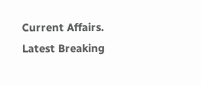Current Affairs. Latest Breaking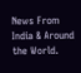News From India & Around the World.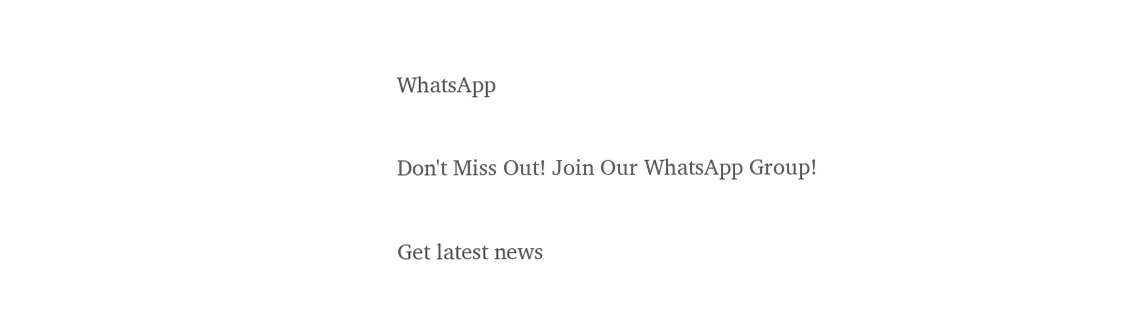WhatsApp

Don't Miss Out! Join Our WhatsApp Group!

Get latest news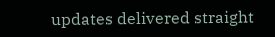updates delivered straight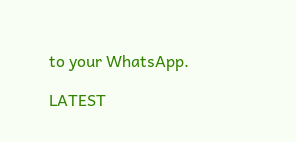to your WhatsApp.

LATEST